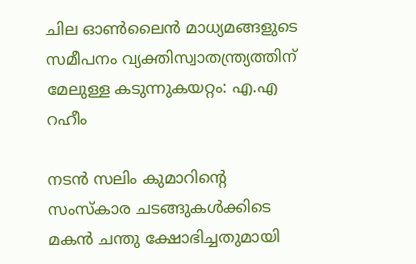ചില ഓൺലൈൻ മാധ്യമങ്ങളുടെ സമീപനം വ്യക്തിസ്വാതന്ത്ര്യത്തിന് മേലുള്ള കടുന്നുകയറ്റം: എ.എ റഹീം

നടൻ സലിം കുമാറിന്റെ സംസ്‌കാര ചടങ്ങുകൾക്കിടെ മകൻ ചന്തു ക്ഷോഭിച്ചതുമായി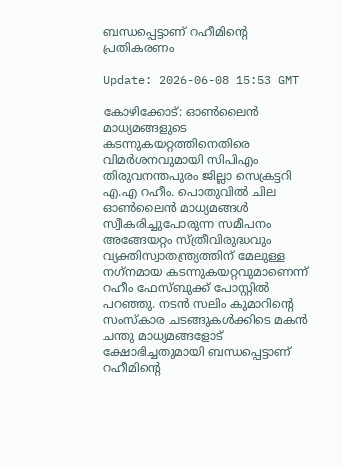ബന്ധപ്പെട്ടാണ് റഹീമിന്റെ പ്രതികരണം

Update: 2026-06-08 15:53 GMT

കോഴിക്കോട്: ഓൺലൈൻ മാധ്യമങ്ങളുടെ കടന്നുകയറ്റത്തിനെതിരെ വിമർശനവുമായി സിപിഎം തിരുവനന്തപുരം ജില്ലാ സെക്രട്ടറി എ.എ റഹീം. പൊതുവിൽ ചില ഓൺലൈൻ മാധ്യമങ്ങൾ സ്വീകരിച്ചുപോരുന്ന സമീപനം അങ്ങേയറ്റം സ്ത്രീവിരുദ്ധവും വ്യക്തിസ്വാതന്ത്ര്യത്തിന് മേലുള്ള നഗ്‌നമായ കടന്നുകയറ്റവുമാണെന്ന് റഹീം ഫേസ്ബുക്ക് പോസ്റ്റിൽ പറഞ്ഞു. നടൻ സലിം കുമാറിന്റെ സംസ്‌കാര ചടങ്ങുകൾക്കിടെ മകൻ ചന്തു മാധ്യമങ്ങളോട് ക്ഷോഭിച്ചതുമായി ബന്ധപ്പെട്ടാണ് റഹീമിന്റെ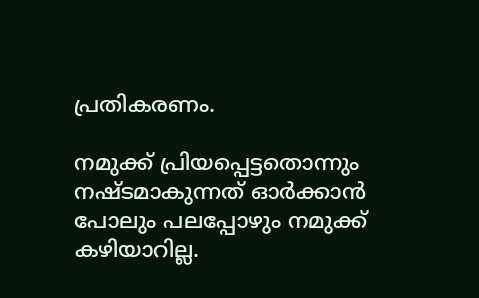പ്രതികരണം.

നമുക്ക് പ്രിയപ്പെട്ടതൊന്നും നഷ്ടമാകുന്നത് ഓർക്കാൻ പോലും പലപ്പോഴും നമുക്ക് കഴിയാറില്ല.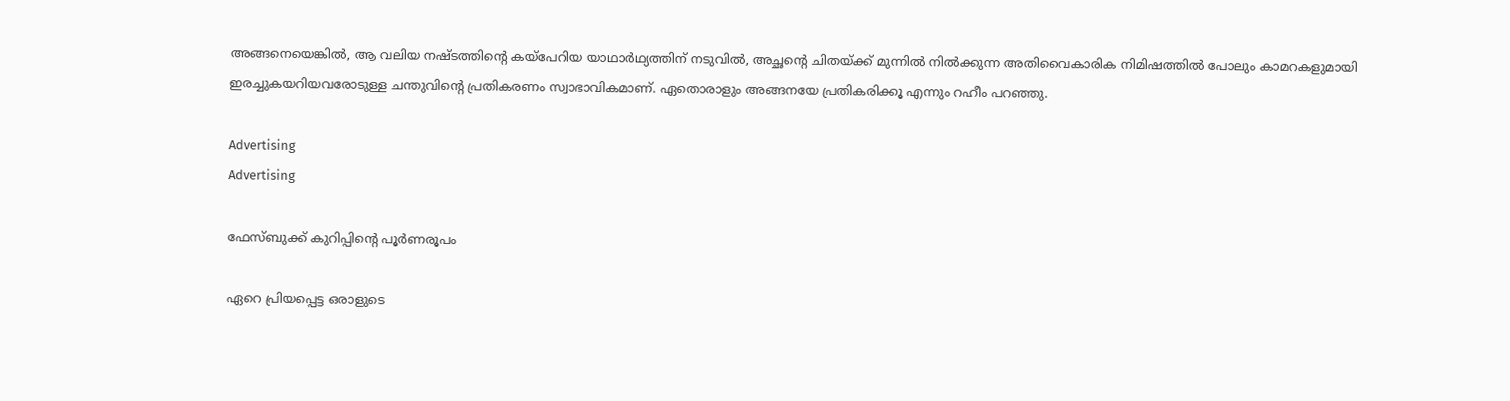അങ്ങനെയെങ്കിൽ, ആ വലിയ നഷ്ടത്തിന്റെ കയ്‌പേറിയ യാഥാർഥ്യത്തിന് നടുവിൽ, അച്ഛന്റെ ചിതയ്ക്ക് മുന്നിൽ നിൽക്കുന്ന അതിവൈകാരിക നിമിഷത്തിൽ പോലും കാമറകളുമായി ഇരച്ചുകയറിയവരോടുള്ള ചന്തുവിന്റെ പ്രതികരണം സ്വാഭാവികമാണ്. ഏതൊരാളും അങ്ങനയേ പ്രതികരിക്കൂ എന്നും റഹീം പറഞ്ഞു.

Advertising
Advertising

ഫേസ്ബുക്ക് കുറിപ്പിന്റെ പൂർണരൂപം

ഏറെ പ്രിയപ്പെട്ട ഒരാളുടെ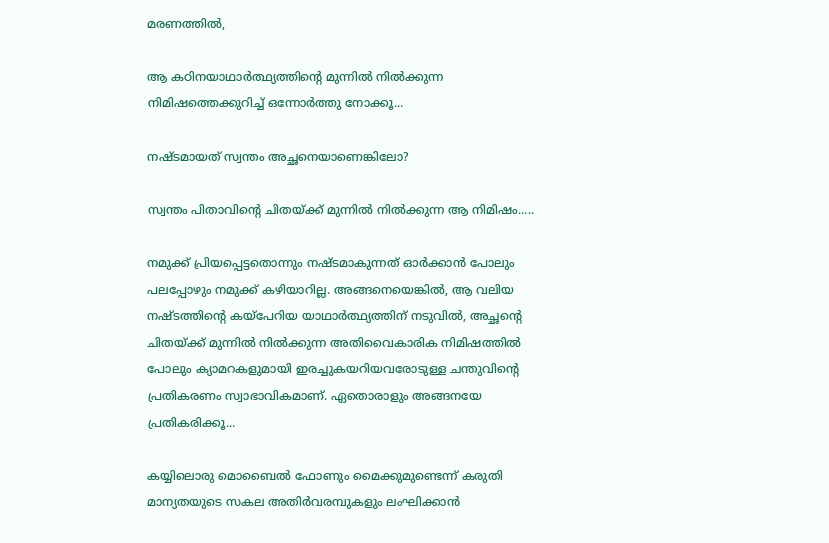മരണത്തിൽ,

ആ കഠിനയാഥാർത്ഥ്യത്തിന്റെ മുന്നിൽ നിൽക്കുന്ന നിമിഷത്തെക്കുറിച്ച് ഒന്നോർത്തു നോക്കൂ...

നഷ്ടമായത് സ്വന്തം അച്ഛനെയാണെങ്കിലോ?

സ്വന്തം പിതാവിന്റെ ചിതയ്ക്ക് മുന്നിൽ നിൽക്കുന്ന ആ നിമിഷം.....

നമുക്ക് പ്രിയപ്പെട്ടതൊന്നും നഷ്ടമാകുന്നത് ഓർക്കാൻ പോലും പലപ്പോഴും നമുക്ക് കഴിയാറില്ല. അങ്ങനെയെങ്കിൽ, ആ വലിയ നഷ്ടത്തിന്റെ കയ്പേറിയ യാഥാർത്ഥ്യത്തിന് നടുവിൽ, അച്ഛന്റെ ചിതയ്ക്ക് മുന്നിൽ നിൽക്കുന്ന അതിവൈകാരിക നിമിഷത്തിൽ പോലും ക്യാമറകളുമായി ഇരച്ചുകയറിയവരോടുള്ള ചന്തുവിന്റെ പ്രതികരണം സ്വാഭാവികമാണ്. ഏതൊരാളും അങ്ങനയേ പ്രതികരിക്കൂ...

കയ്യിലൊരു മൊബൈൽ ഫോണും മൈക്കുമുണ്ടെന്ന് കരുതി മാന്യതയുടെ സകല അതിർവരമ്പുകളും ലംഘിക്കാൻ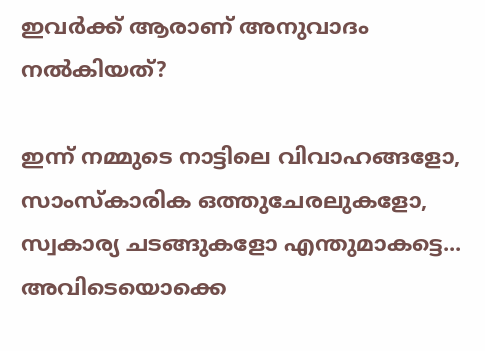ഇവർക്ക് ആരാണ് അനുവാദം നൽകിയത്?

ഇന്ന് നമ്മുടെ നാട്ടിലെ വിവാഹങ്ങളോ, സാംസ്കാരിക ഒത്തുചേരലുകളോ, സ്വകാര്യ ചടങ്ങുകളോ എന്തുമാകട്ടെ... അവിടെയൊക്കെ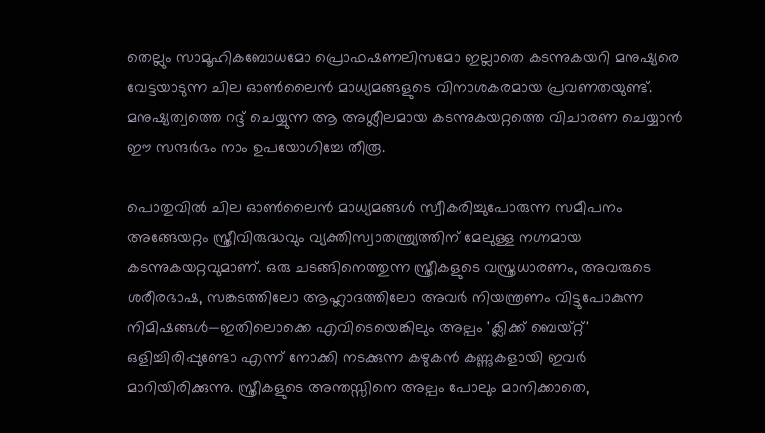തെല്ലും സാമൂഹികബോധമോ പ്രൊഫഷണലിസമോ ഇല്ലാതെ കടന്നുകയറി മനുഷ്യരെ വേട്ടയാടുന്ന ചില ഓൺലൈൻ മാധ്യമങ്ങളുടെ വിനാശകരമായ പ്രവണതയുണ്ട്. മനുഷ്യത്വത്തെ റദ്ദ് ചെയ്യുന്ന ആ അശ്ലീലമായ കടന്നുകയറ്റത്തെ വിചാരണ ചെയ്യാൻ ഈ സന്ദർഭം നാം ഉപയോഗിച്ചേ തീരൂ.

പൊതുവിൽ ചില ഓൺലൈൻ മാധ്യമങ്ങൾ സ്വീകരിച്ചുപോരുന്ന സമീപനം അങ്ങേയറ്റം സ്ത്രീവിരുദ്ധവും വ്യക്തിസ്വാതന്ത്ര്യത്തിന് മേലുള്ള നഗ്നമായ കടന്നുകയറ്റവുമാണ്. ഒരു ചടങ്ങിനെത്തുന്ന സ്ത്രീകളുടെ വസ്ത്രധാരണം, അവരുടെ ശരീരഭാഷ, സങ്കടത്തിലോ ആഹ്ലാദത്തിലോ അവർ നിയന്ത്രണം വിട്ടുപോകുന്ന നിമിഷങ്ങൾ—ഇതിലൊക്കെ എവിടെയെങ്കിലും അല്പം 'ക്ലിക്ക് ബെയ്റ്റ്' ഒളിച്ചിരിപ്പുണ്ടോ എന്ന് നോക്കി നടക്കുന്ന കഴുകൻ കണ്ണുകളായി ഇവർ മാറിയിരിക്കുന്നു. സ്ത്രീകളുടെ അന്തസ്സിനെ അല്പം പോലും മാനിക്കാതെ,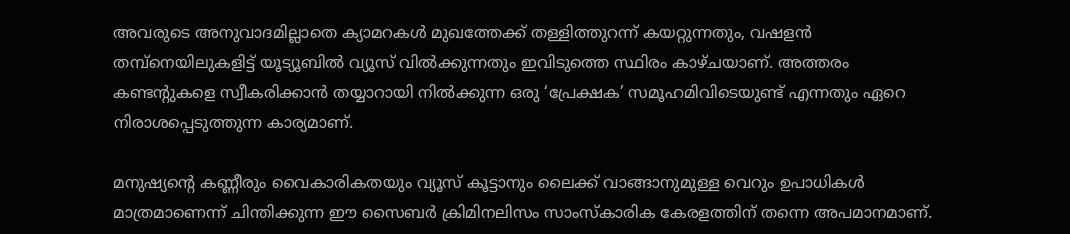അവരുടെ അനുവാദമില്ലാതെ ക്യാമറകൾ മുഖത്തേക്ക് തള്ളിത്തുറന്ന് കയറ്റുന്നതും, വഷളൻ തമ്പ്നെയിലുകളിട്ട് യൂട്യൂബിൽ വ്യൂസ് വിൽക്കുന്നതും ഇവിടുത്തെ സ്ഥിരം കാഴ്ചയാണ്. അത്തരം കണ്ടന്റുകളെ സ്വീകരിക്കാൻ തയ്യാറായി നിൽക്കുന്ന ഒരു ‘പ്രേക്ഷക’ സമൂഹമിവിടെയുണ്ട് എന്നതും ഏറെ നിരാശപ്പെടുത്തുന്ന കാര്യമാണ്.

മനുഷ്യന്റെ കണ്ണീരും വൈകാരികതയും വ്യൂസ് കൂട്ടാനും ലൈക്ക് വാങ്ങാനുമുള്ള വെറും ഉപാധികൾ മാത്രമാണെന്ന് ചിന്തിക്കുന്ന ഈ സൈബർ ക്രിമിനലിസം സാംസ്കാരിക കേരളത്തിന് തന്നെ അപമാനമാണ്.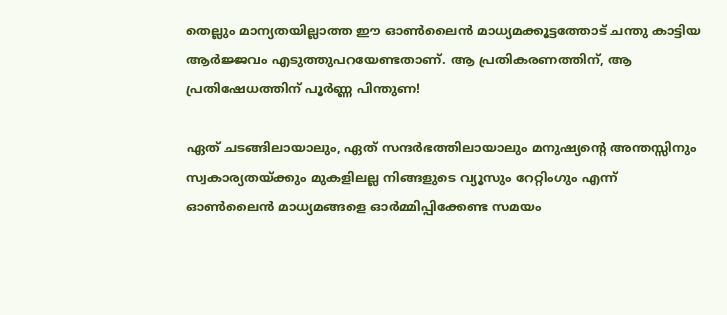തെല്ലും മാന്യതയില്ലാത്ത ഈ ഓൺലൈൻ മാധ്യമക്കൂട്ടത്തോട് ചന്തു കാട്ടിയ ആർജ്ജവം എടുത്തുപറയേണ്ടതാണ്. ആ പ്രതികരണത്തിന്, ആ പ്രതിഷേധത്തിന് പൂർണ്ണ പിന്തുണ!

ഏത് ചടങ്ങിലായാലും, ഏത് സന്ദർഭത്തിലായാലും മനുഷ്യന്റെ അന്തസ്സിനും സ്വകാര്യതയ്ക്കും മുകളിലല്ല നിങ്ങളുടെ വ്യൂസും റേറ്റിംഗും എന്ന് ഓൺലൈൻ മാധ്യമങ്ങളെ ഓർമ്മിപ്പിക്കേണ്ട സമയം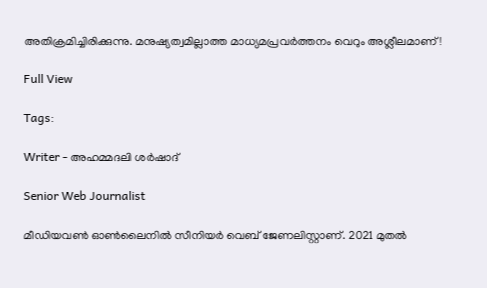അതിക്രമിച്ചിരിക്കുന്നു. മനുഷ്യത്വമില്ലാത്ത മാധ്യമപ്രവർത്തനം വെറും അശ്ലീലമാണ്!

Full View

Tags:

Writer - അഹമ്മദലി ശര്‍ഷാദ്

Senior Web Journalist

മീഡിയവൺ ഓൺലൈനിൽ സീനിയർ വെബ് ജേണലിസ്റ്റാണ്. 2021 മുതൽ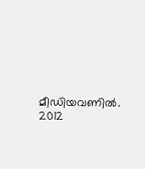മീഡിയവണിൽ. 2012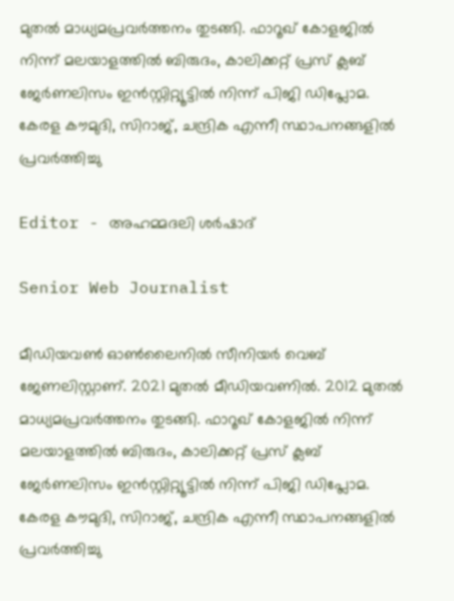മുതൽ മാധ്യമപ്രവർത്തനം തുടങ്ങി. ഫാറൂഖ് കോളജിൽ നിന്ന് മലയാളത്തിൽ ബിരുദം, കാലിക്കറ്റ് പ്രസ് ക്ലബ് ജേർണലിസം ഇൻസ്റ്റിറ്റ്യൂട്ടിൽ നിന്ന് പിജി ഡിപ്ലോമ. കേരള കൗമുദി, സിറാജ്, ചന്ദ്രിക എന്നീ സ്ഥാപനങ്ങളിൽ പ്രവർത്തിച്ചു

Editor - അഹമ്മദലി ശര്‍ഷാദ്

Senior Web Journalist

മീഡിയവൺ ഓൺലൈനിൽ സീനിയർ വെബ് ജേണലിസ്റ്റാണ്. 2021 മുതൽ മീഡിയവണിൽ. 2012 മുതൽ മാധ്യമപ്രവർത്തനം തുടങ്ങി. ഫാറൂഖ് കോളജിൽ നിന്ന് മലയാളത്തിൽ ബിരുദം, കാലിക്കറ്റ് പ്രസ് ക്ലബ് ജേർണലിസം ഇൻസ്റ്റിറ്റ്യൂട്ടിൽ നിന്ന് പിജി ഡിപ്ലോമ. കേരള കൗമുദി, സിറാജ്, ചന്ദ്രിക എന്നീ സ്ഥാപനങ്ങളിൽ പ്രവർത്തിച്ചു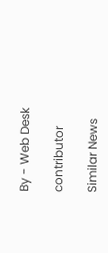By - Web Desk

contributor

Similar News